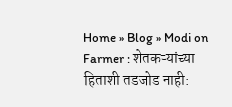Home » Blog » Modi on Farmer : शेतकऱ्यांच्या हिताशी तडजोड नाही: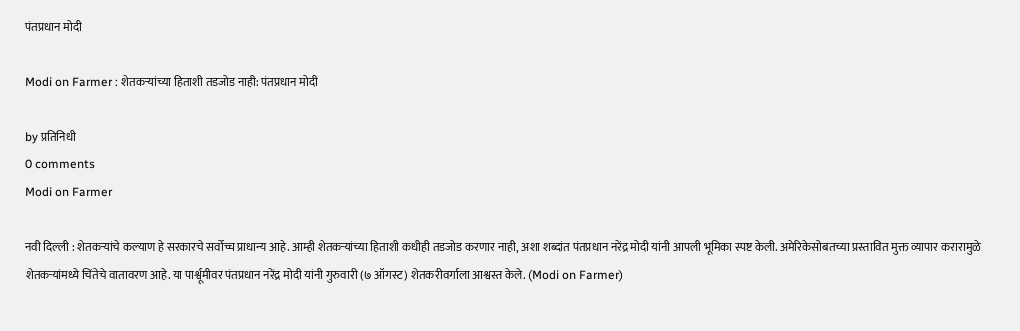पंतप्रधान मोदी

Modi on Farmer : शेतकऱ्यांच्या हिताशी तडजोड नाही: पंतप्रधान मोदी

by प्रतिनिधी
0 comments
Modi on Farmer

नवी दिल्ली : शेतकऱ्यांचे कल्याण हे सरकारचे सर्वोच्च प्राधान्य आहे. आम्ही शेतकऱ्यांच्या हिताशी कधीही तडजोड करणार नाही, अशा शब्दांत पंतप्रधान नरेंद्र मोदी यांनी आपली भूमिका स्पष्ट केली. अमेरिकेसोबतच्या प्रस्तावित मुक्त व्यापार करारामुळे शेतकऱ्यांमध्ये चिंतेचे वातावरण आहे. या पार्श्वूमीवर पंतप्रधान नरेंद्र मोदी यांनी गुरुवारी (७ ऑगस्ट) शेतकरीवर्गाला आश्वस्त केले. (Modi on Farmer)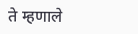ते म्हणाले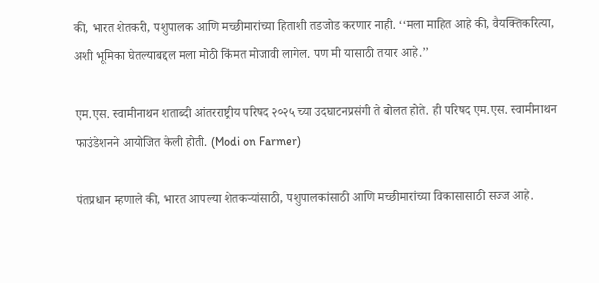की, भारत शेतकरी, पशुपालक आणि मच्छीमारांच्या हिताशी तडजोड करणार नाही. ‘‘मला माहित आहे की, वैयक्तिकरित्या, अशी भूमिका घेतल्याबद्दल मला मोठी किंमत मोजावी लागेल. पण मी यासाठी तयार आहे.’’

एम.एस. स्वामीनाथन शताब्दी आंतरराष्ट्रीय परिषद २०२५ च्या उदघाटनप्रसंगी ते बोलत होते. ही परिषद एम.एस. स्वामीनाथन फाउंडेशनने आयोजित केली होती. (Modi on Farmer)

पंतप्रधान म्हणाले की, भारत आपल्या शेतकऱ्यांसाठी, पशुपालकांसाठी आणि मच्छीमारांच्या विकासासाठी सज्ज आहे.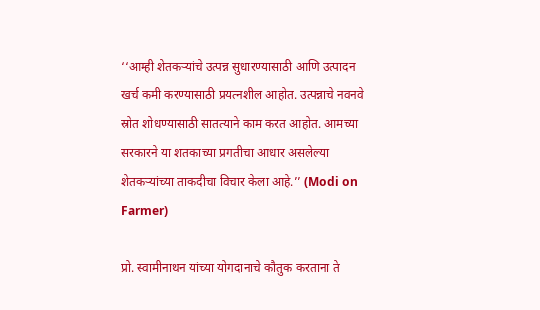‘‘आम्ही शेतकऱ्यांचे उत्पन्न सुधारण्यासाठी आणि उत्पादन खर्च कमी करण्यासाठी प्रयत्नशील आहोत. उत्पन्नाचे नवनवे स्रोत शोधण्यासाठी सातत्याने काम करत आहोत. आमच्या सरकारने या शतकाच्या प्रगतीचा आधार असलेल्या शेतकऱ्यांच्या ताकदीचा विचार केला आहे.’’ (Modi on Farmer)

प्रो. स्वामीनाथन यांच्या योगदानाचे कौतुक करताना ते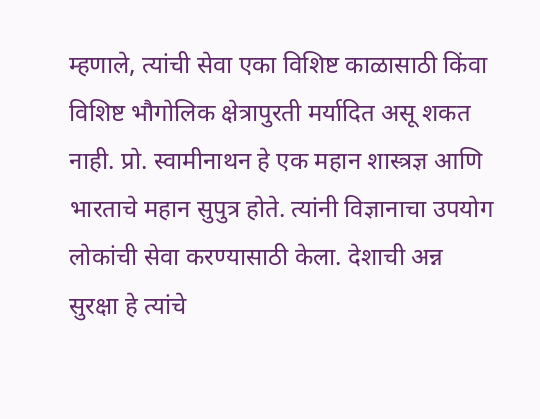म्हणाले, त्यांची सेवा एका विशिष्ट काळासाठी किंवा विशिष्ट भौगोलिक क्षेत्रापुरती मर्यादित असू शकत नाही. प्रो. स्वामीनाथन हे एक महान शास्त्रज्ञ आणि भारताचे महान सुपुत्र होते. त्यांनी विज्ञानाचा उपयोग लोकांची सेवा करण्यासाठी केला. देशाची अन्न सुरक्षा हे त्यांचे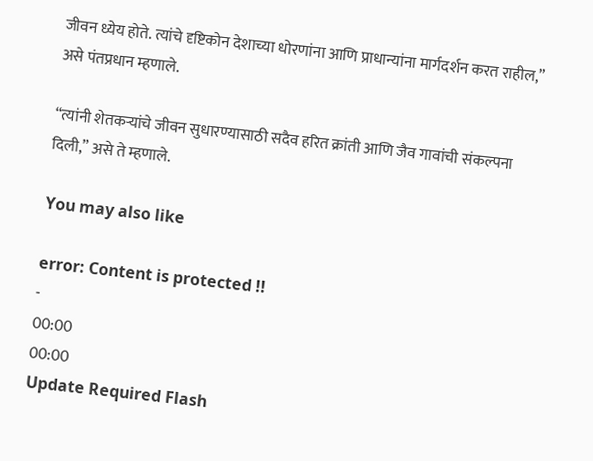जीवन ध्येय होते. त्यांचे दृष्टिकोन देशाच्या धोरणांना आणि प्राधान्यांना मार्गदर्शन करत राहील,” असे पंतप्रधान म्हणाले.

“त्यांनी शेतकऱ्यांचे जीवन सुधारण्यासाठी सदैव हरित क्रांती आणि जैव गावांची संकल्पना दिली,” असे ते म्हणाले.

You may also like

error: Content is protected !!
-
00:00
00:00
Update Required Flash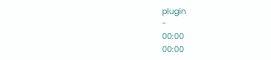plugin
-
00:00
00:00